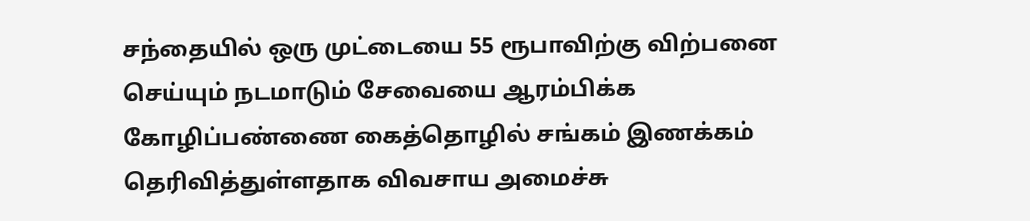சந்தையில் ஒரு முட்டையை 55 ரூபாவிற்கு விற்பனை செய்யும் நடமாடும் சேவையை ஆரம்பிக்க கோழிப்பண்ணை கைத்தொழில் சங்கம் இணக்கம் தெரிவித்துள்ளதாக விவசாய அமைச்சு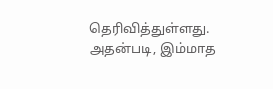தெரிவித்துள்ளது.
அதன்படி, இம்மாத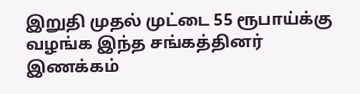இறுதி முதல் முட்டை 55 ரூபாய்க்கு வழங்க இந்த சங்கத்தினர் இணக்கம்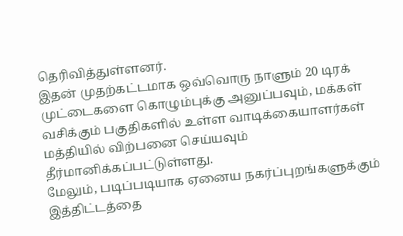தெரிவித்துள்ளனர்.
இதன் முதற்கட்டமாக ஒவ்வொரு நாளும் 20 டிரக் முட்டைகளை கொழும்புக்கு அனுப்பவும், மக்கள் வசிக்கும் பகுதிகளில் உள்ள வாடிக்கையாளர்கள் மத்தியில் விற்பனை செய்யவும் தீர்மானிக்கப்பட்டுள்ளது.
மேலும், படிப்படியாக ஏனைய நகர்ப்புறங்களுக்கும் இத்திட்டத்தை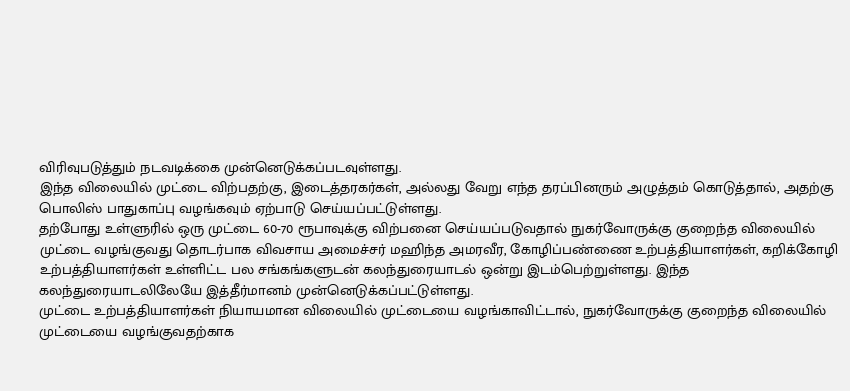விரிவுபடுத்தும் நடவடிக்கை முன்னெடுக்கப்படவுள்ளது.
இந்த விலையில் முட்டை விற்பதற்கு, இடைத்தரகர்கள், அல்லது வேறு எந்த தரப்பினரும் அழுத்தம் கொடுத்தால், அதற்கு பொலிஸ் பாதுகாப்பு வழங்கவும் ஏற்பாடு செய்யப்பட்டுள்ளது.
தற்போது உள்ளுரில் ஒரு முட்டை 60-70 ரூபாவுக்கு விற்பனை செய்யப்படுவதால் நுகர்வோருக்கு குறைந்த விலையில் முட்டை வழங்குவது தொடர்பாக விவசாய அமைச்சர் மஹிந்த அமரவீர, கோழிப்பண்ணை உற்பத்தியாளர்கள், கறிக்கோழி உற்பத்தியாளர்கள் உள்ளிட்ட பல சங்கங்களுடன் கலந்துரையாடல் ஒன்று இடம்பெற்றுள்ளது. இந்த கலந்துரையாடலிலேயே இத்தீர்மானம் முன்னெடுக்கப்பட்டுள்ளது.
முட்டை உற்பத்தியாளர்கள் நியாயமான விலையில் முட்டையை வழங்காவிட்டால், நுகர்வோருக்கு குறைந்த விலையில் முட்டையை வழங்குவதற்காக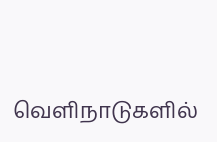வெளிநாடுகளில்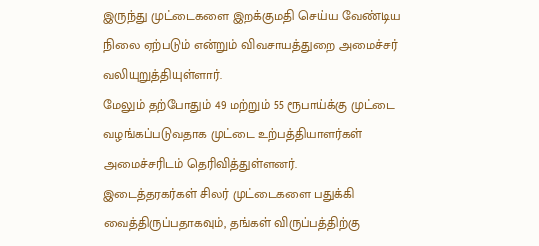இருந்து முட்டைகளை இறக்குமதி செய்ய வேண்டிய நிலை ஏற்படும் என்றும் விவசாயத்துறை அமைச்சர் வலியுறுத்தியுள்ளார்.
மேலும் தற்போதும் 49 மற்றும் 55 ரூபாய்க்கு முட்டை வழங்கப்படுவதாக முட்டை உற்பத்தியாளர்கள் அமைச்சரிடம் தெரிவித்துள்ளனர்.
இடைத்தரகர்கள் சிலர் முட்டைகளை பதுக்கி வைத்திருப்பதாகவும், தங்கள் விருப்பத்திற்கு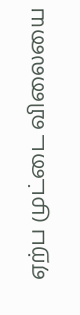ஏற்ப முட்டை விலையை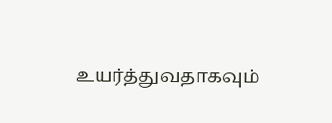உயர்த்துவதாகவும்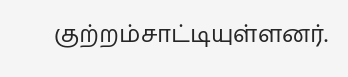குற்றம்சாட்டியுள்ளனர்.